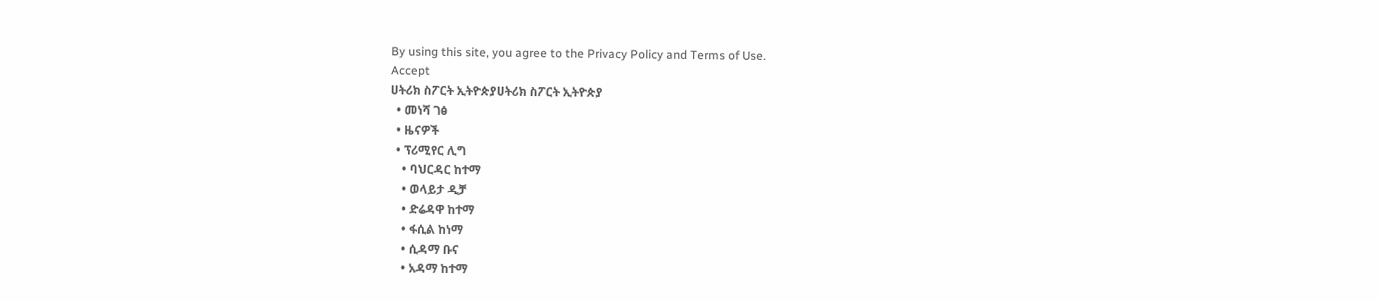By using this site, you agree to the Privacy Policy and Terms of Use.
Accept
ሀትሪክ ስፖርት ኢትዮጵያሀትሪክ ስፖርት ኢትዮጵያ
  • መነሻ ገፅ
  • ዜናዎች
  • ፕሪሚየር ሊግ
    • ባህርዳር ከተማ
    • ወላይታ ዲቻ
    • ድሬዳዋ ከተማ
    • ፋሲል ከነማ
    • ሲዳማ ቡና
    • አዳማ ከተማ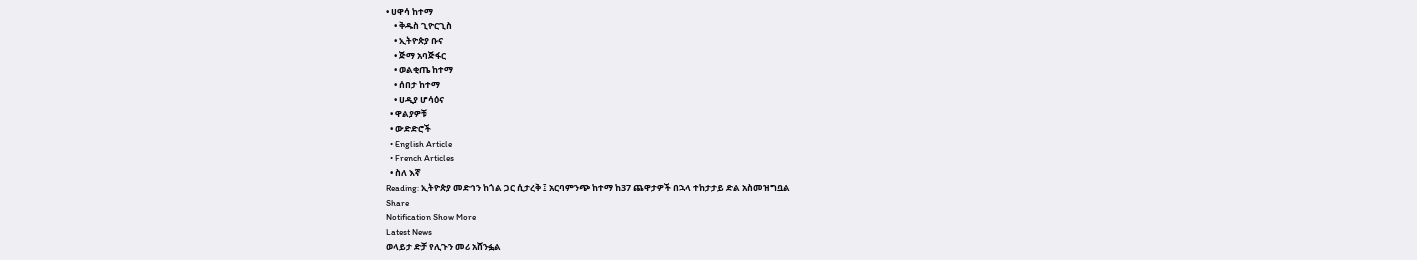• ሀዋሳ ከተማ
    • ቅዱስ ጊዮርጊስ
    • ኢትዮጵያ ቡና
    • ጅማ አባጅፋር
    • ወልቂጤ ከተማ
    • ሰበታ ከተማ
    • ሀዲያ ሆሳዕና
  • ዋልያዎቹ
  • ውድድሮች
  • English Article
  • French Articles
  • ስለ እኛ
Reading: ኢትዮጵያ መድኅን ከጎል ጋር ሲታረቅ ፤ አርባምንጭ ከተማ ከ37 ጨዋታዎች በኋላ ተከታታይ ድል አስመዝግቧል
Share
Notification Show More
Latest News
ወላይታ ድቻ የሊጉን መሪ አሸንፏል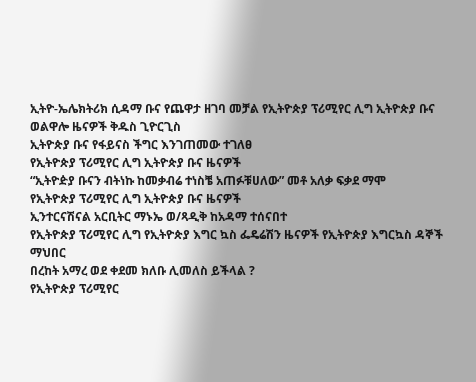ኢትዮ-ኤሌክትሪክ ሲዳማ ቡና የጨዋታ ዘገባ መቻል የኢትዮጵያ ፕሪሚየር ሊግ ኢትዮጵያ ቡና ወልዋሎ ዜናዎች ቅዱስ ጊዮርጊስ
ኢትዮጵያ ቡና የፋይናስ ችግር እንገጠመው ተገለፀ
የኢትዮጵያ ፕሪሚየር ሊግ ኢትዮጵያ ቡና ዜናዎች
“ኢትዮዽያ ቡናን ብትነኩ ከመቃብሬ ተነስቼ አጠፉቹሀለው” መቶ አለቃ ፍቃደ ማሞ
የኢትዮጵያ ፕሪሚየር ሊግ ኢትዮጵያ ቡና ዜናዎች
ኢንተርናሽናል አርቢትር ማኑኤ ወ/ጻዲቅ ከአዳማ ተሰናበተ
የኢትዮጵያ ፕሪሚየር ሊግ የኢትዮጵያ እግር ኳስ ፌዴሬሽን ዜናዎች የኢትዮጵያ እግርኳስ ዳኞች ማህበር
በረከት አማረ ወደ ቀደመ ክለቡ ሊመለስ ይችላል ?
የኢትዮጵያ ፕሪሚየር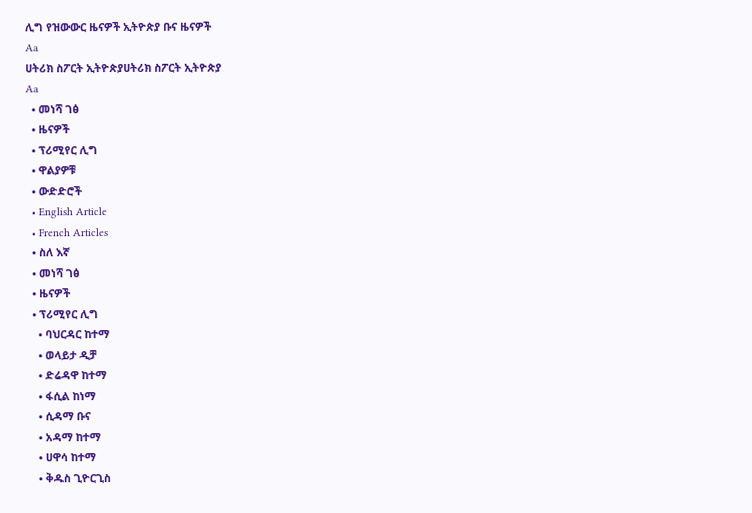ሊግ የዝውውር ዜናዎች ኢትዮጵያ ቡና ዜናዎች
Aa
ሀትሪክ ስፖርት ኢትዮጵያሀትሪክ ስፖርት ኢትዮጵያ
Aa
  • መነሻ ገፅ
  • ዜናዎች
  • ፕሪሚየር ሊግ
  • ዋልያዎቹ
  • ውድድሮች
  • English Article
  • French Articles
  • ስለ እኛ
  • መነሻ ገፅ
  • ዜናዎች
  • ፕሪሚየር ሊግ
    • ባህርዳር ከተማ
    • ወላይታ ዲቻ
    • ድሬዳዋ ከተማ
    • ፋሲል ከነማ
    • ሲዳማ ቡና
    • አዳማ ከተማ
    • ሀዋሳ ከተማ
    • ቅዱስ ጊዮርጊስ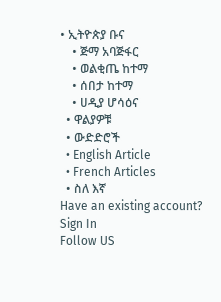• ኢትዮጵያ ቡና
    • ጅማ አባጅፋር
    • ወልቂጤ ከተማ
    • ሰበታ ከተማ
    • ሀዲያ ሆሳዕና
  • ዋልያዎቹ
  • ውድድሮች
  • English Article
  • French Articles
  • ስለ እኛ
Have an existing account? Sign In
Follow US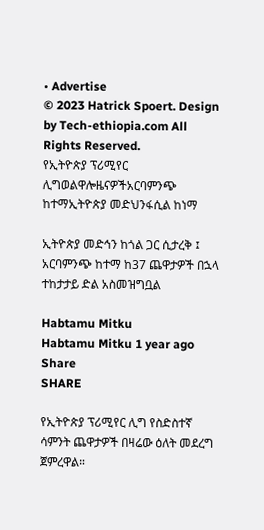• Advertise
© 2023 Hatrick Spoert. Design by Tech-ethiopia.com All Rights Reserved.
የኢትዮጵያ ፕሪሚየር ሊግወልዋሎዜናዎችአርባምንጭ ከተማኢትዮጵያ መድህንፋሲል ከነማ

ኢትዮጵያ መድኅን ከጎል ጋር ሲታረቅ ፤ አርባምንጭ ከተማ ከ37 ጨዋታዎች በኋላ ተከታታይ ድል አስመዝግቧል

Habtamu Mitku
Habtamu Mitku 1 year ago
Share
SHARE

የኢትዮጵያ ፕሪሚየር ሊግ የስድስተኛ ሳምንት ጨዋታዎች በዛሬው ዕለት መደረግ ጀምረዋል።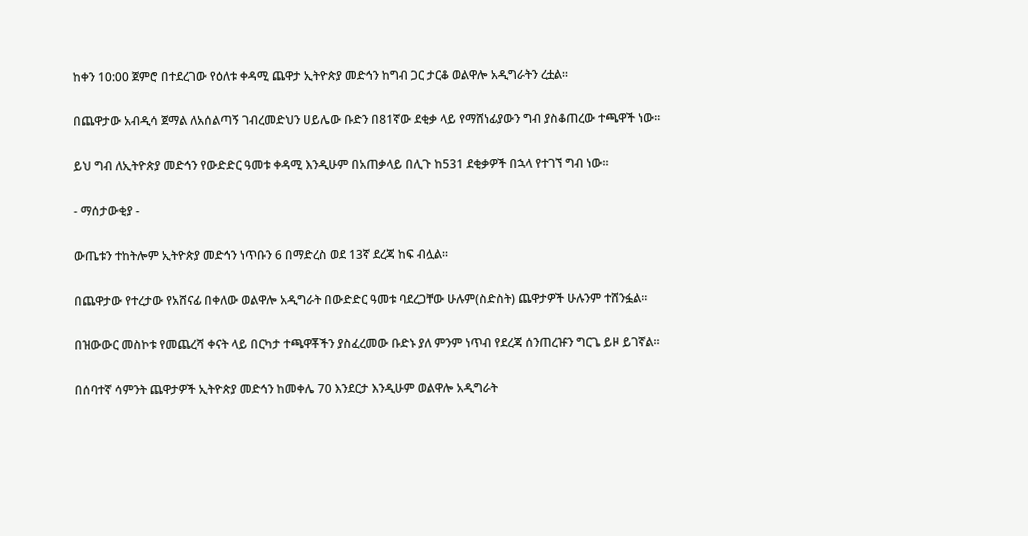ከቀን 10:00 ጀምሮ በተደረገው የዕለቱ ቀዳሚ ጨዋታ ኢትዮጵያ መድኅን ከግብ ጋር ታርቆ ወልዋሎ አዲግራትን ረቷል።

በጨዋታው አብዲሳ ጀማል ለአሰልጣኝ ገብረመድህን ሀይሌው ቡድን በ81ኛው ደቂቃ ላይ የማሸነፊያውን ግብ ያስቆጠረው ተጫዋች ነው።

ይህ ግብ ለኢትዮጵያ መድኅን የውድድር ዓመቱ ቀዳሚ እንዲሁም በአጠቃላይ በሊጉ ከ531 ደቂቃዎች በኋላ የተገኘ ግብ ነው።

- ማሰታውቂያ -

ውጤቱን ተከትሎም ኢትዮጵያ መድኅን ነጥቡን 6 በማድረስ ወደ 13ኛ ደረጃ ከፍ ብሏል።

በጨዋታው የተረታው የአሸናፊ በቀለው ወልዋሎ አዲግራት በውድድር ዓመቱ ባደረጋቸው ሁሉም(ስድስት) ጨዋታዎች ሁሉንም ተሸንፏል።

በዝውውር መስኮቱ የመጨረሻ ቀናት ላይ በርካታ ተጫዋቾችን ያስፈረመው ቡድኑ ያለ ምንም ነጥብ የደረጃ ሰንጠረዡን ግርጌ ይዞ ይገኛል።

በሰባተኛ ሳምንት ጨዋታዎች ኢትዮጵያ መድኅን ከመቀሌ 70 እንደርታ እንዲሁም ወልዋሎ አዲግራት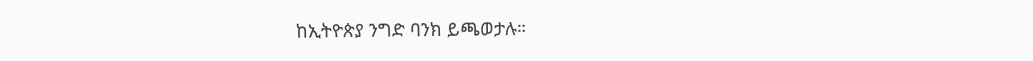ከኢትዮጵያ ንግድ ባንክ ይጫወታሉ።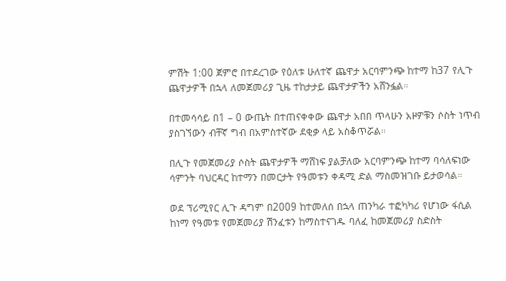ምሽት 1:00 ጀምሮ በተደረገው የዕለቱ ሁለተኛ ጨዋታ አርባምንጭ ከተማ ከ37 የሊጉ ጨዋታዎች በኋላ ለመጀመሪያ ጊዜ ተከታታይ ጨዋታዎችን አሸንፏል።

በተመሳሳይ በ1 – 0 ውጤት በተጠናቀቀው ጨዋታ አበበ ጥላሁን አዞዎቹን ሶስት ነጥብ ያስገኘውን ብቸኛ ግብ በአምስተኛው ደቂቃ ላይ አስቆጥሯል።

በሊጉ የመጀመሪያ ሶስት ጨዋታዎች ማሸነፍ ያልቻለው አርባምንጭ ከተማ ባሳለፍነው ሳምንት ባህርዳር ከተማን በመርታት የዓመቱን ቀዳሚ ድል ማስመዝገቡ ይታወሳል።

ወደ ፕሪሚየር ሊጉ ዳግም በ2009 ከተመለሰ በኋላ ጠንካራ ተፎካካሪ የሆነው ፋሲል ከነማ የዓመቱ የመጀመሪያ ሽንፈቱን ከማስተናገዱ ባለፈ ከመጀመሪያ ስድስት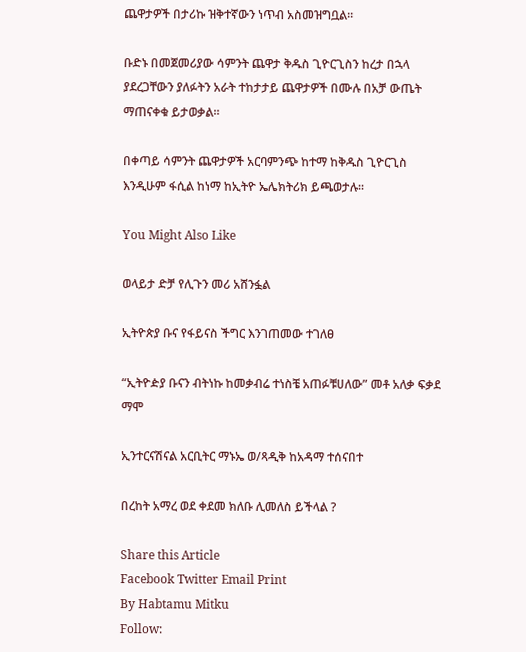ጨዋታዎች በታሪኩ ዝቅተኛውን ነጥብ አስመዝግቧል።

ቡድኑ በመጀመሪያው ሳምንት ጨዋታ ቅዱስ ጊዮርጊስን ከረታ በኋላ ያደረጋቸውን ያለፉትን አራት ተከታታይ ጨዋታዎች በሙሉ በአቻ ውጤት ማጠናቀቁ ይታወቃል።

በቀጣይ ሳምንት ጨዋታዎች አርባምንጭ ከተማ ከቅዱስ ጊዮርጊስ እንዲሁም ፋሲል ከነማ ከኢትዮ ኤሌክትሪክ ይጫወታሉ።

You Might Also Like

ወላይታ ድቻ የሊጉን መሪ አሸንፏል

ኢትዮጵያ ቡና የፋይናስ ችግር እንገጠመው ተገለፀ

“ኢትዮዽያ ቡናን ብትነኩ ከመቃብሬ ተነስቼ አጠፉቹሀለው” መቶ አለቃ ፍቃደ ማሞ

ኢንተርናሽናል አርቢትር ማኑኤ ወ/ጻዲቅ ከአዳማ ተሰናበተ

በረከት አማረ ወደ ቀደመ ክለቡ ሊመለስ ይችላል ?

Share this Article
Facebook Twitter Email Print
By Habtamu Mitku
Follow: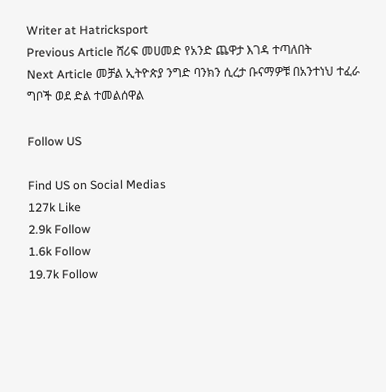Writer at Hatricksport
Previous Article ሸሪፍ መሀመድ የአንድ ጨዋታ እገዳ ተጣለበት
Next Article መቻል ኢትዮጵያ ንግድ ባንክን ሲረታ ቡናማዎቹ በአንተነህ ተፈራ ግቦች ወደ ድል ተመልሰዋል

Follow US

Find US on Social Medias
127k Like
2.9k Follow
1.6k Follow
19.7k Follow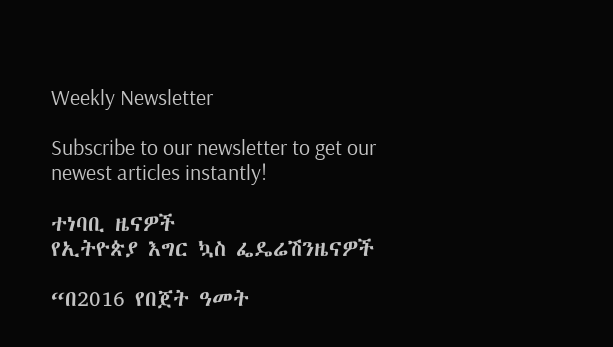Weekly Newsletter

Subscribe to our newsletter to get our newest articles instantly!

ተነባቢ ዜናዎች
የኢትዮጵያ እግር ኳስ ፌዴሬሽንዜናዎች

“በ2016 የበጀት ዓመት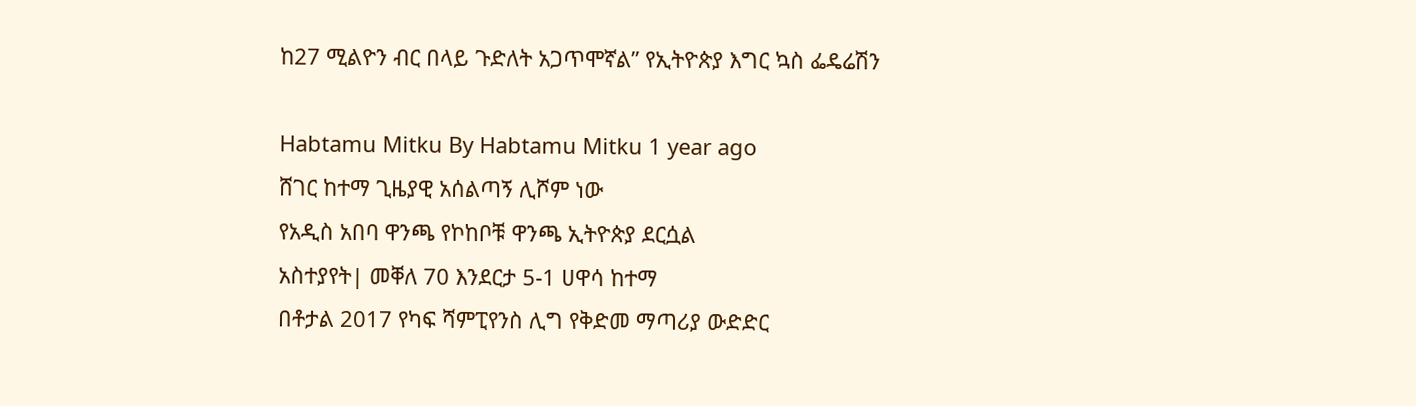ከ27 ሚልዮን ብር በላይ ጉድለት አጋጥሞኛል” የኢትዮጵያ እግር ኳስ ፌዴሬሽን

Habtamu Mitku By Habtamu Mitku 1 year ago
ሸገር ከተማ ጊዜያዊ አሰልጣኝ ሊሾም ነው
የአዲስ አበባ ዋንጫ የኮከቦቹ ዋንጫ ኢትዮጵያ ደርሷል
አስተያየት| መቐለ 70 እንደርታ 5-1 ሀዋሳ ከተማ
በቶታል 2017 የካፍ ሻምፒየንስ ሊግ የቅድመ ማጣሪያ ውድድር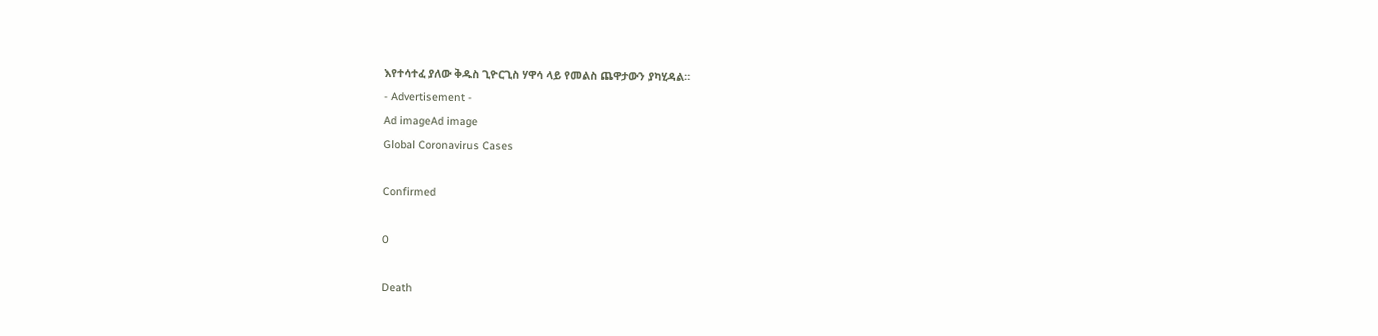እየተሳተፈ ያለው ቅዱስ ጊዮርጊስ ሃዋሳ ላይ የመልስ ጨዋታውን ያካሂዳል።
- Advertisement -
Ad imageAd image
Global Coronavirus Cases

Confirmed

0

Death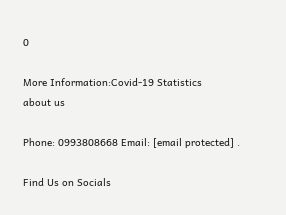0

More Information:Covid-19 Statistics
about us

Phone: 0993808668 Email: [email protected] .

Find Us on Socials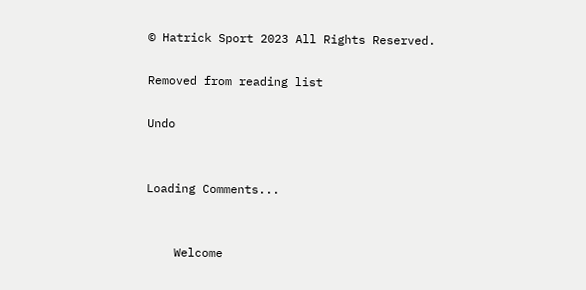© Hatrick Sport 2023 All Rights Reserved.

Removed from reading list

Undo


Loading Comments...


    Welcome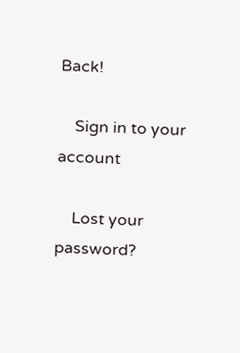Back!

    Sign in to your account

    Lost your password?